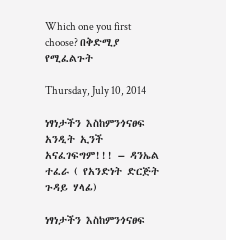Which one you first choose? በቅድሚያ የሚፈልጉት

Thursday, July 10, 2014

ነፃነታችን እስከምንጎናፀፍ አንዲት ኢንች አናፈገፍግም!!! – ዳንኤል ተፈራ ( የአንድነት ድርጅት ጉዳይ ሃላፊ)

ነፃነታችን እስከምንጎናፀፍ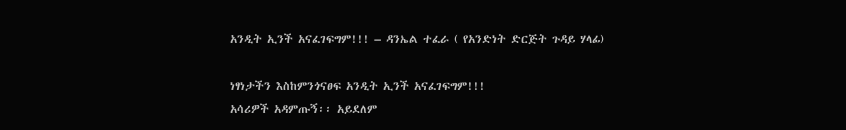አንዲት ኢንች አናፈገፍግም!!! – ዳንኤል ተፈራ ( የአንድነት ድርጅት ጉዳይ ሃላፊ)

ነፃነታችን እስከምንጎናፀፍ አንዲት ኢንች አናፈገፍግም!!!
አሳሪዎች አዳምጡኝ፡፡ አይደለም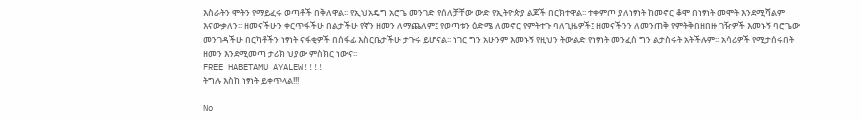እስራትን ሞትን የማይፈሩ ወጣቶች በቅለዋል፡፡ የኢህአዴግ አሮጌ መንገድ የሰለቻቸው ውድ የኢትዮጵያ ልጆች በርክተዋል፡፡ ተቀምጦ ያለነፃነት ከመኖር ቆሞ በነፃነት መሞት እንደሚሻልም እናውቃለን፡፡ ዘመናችሁን ቀርጥፋችሁ በልታችሁ የኛን ዘመን ለማጨለም፤ የወጣቱን ዕድሜ ለመኖር የምትተጉ ባለጊዜዎች፤ ዘመናችንን ለመንጠቅ የምትቅበዘበዙ ገዥዎች እመኑኝ ባሮጌው መንገዳችሁ በርካቶችን ነፃነት ናፋቂዎች በሰፋፊ እስርቤታችሁ ታጉሩ ይሆናል፡፡ ነገር ግን አሁንም እመኑኝ የዚህን ትውልድ የነፃነት መንፈስ ግን ልታስሩት አትችሉም፡፡ አሳሪዎች የሚታሰሩበት ዘመን እንደሚመጣ ታሪክ ህያው ምስክር ነውና፡፡
FREE HABETAMU AYALEW!!!!
ትግሉ እስከ ነፃነት ይቀጥላል!!!

No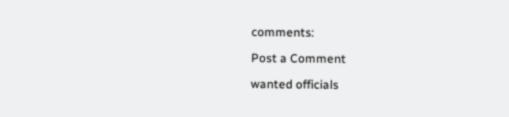comments:

Post a Comment

wanted officials